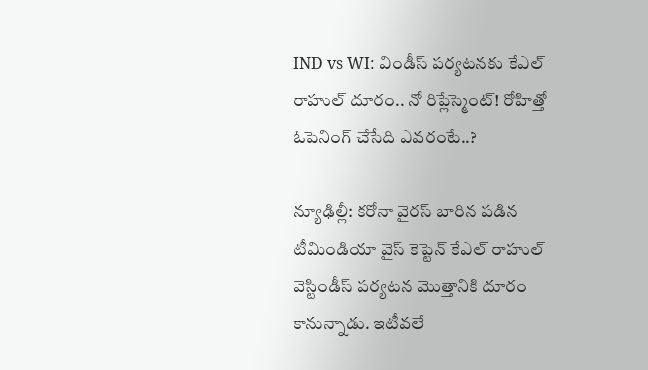IND vs WI: విండీస్ పర్యటనకు కేఎల్ రాహుల్ దూరం.. నో రిప్లేస్మెంట్! రోహిత్తో ఓపెనింగ్ చేసేది ఎవరంటే..?

న్యూఢిల్లీ: కరోనా వైరస్ బారిన పడిన టీమిండియా వైస్ కెప్టెన్ కేఎల్ రాహుల్ వెస్టిండీస్ పర్యటన మొత్తానికి దూరం కానున్నాడు. ఇటీవలే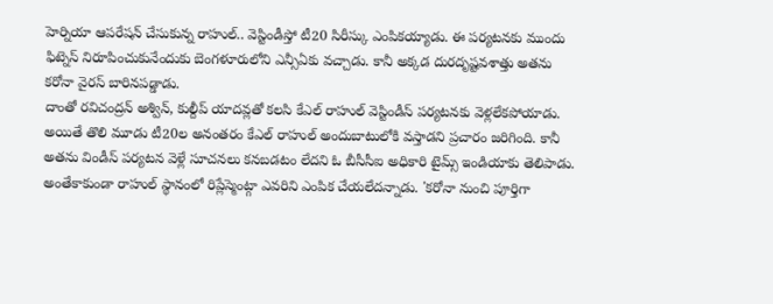హెర్నియా ఆపరేషన్ చేసుకున్న రాహుల్.. వెస్టిండీస్తో టీ20 సిరీస్కు ఎంపికయ్యాడు. ఈ పర్యటనకు ముందు ఫిట్నెస్ నిరూపించుకునేందుకు బెంగళూరులోని ఎన్సీఏకు వచ్చాడు. కానీ అక్కడ దురదృష్టవశాత్తు అతను కరోనా వైరస్ బారినపడ్డాడు.
దాంతో రవిచంద్రన్ అశ్విన్, కుల్దీప్ యాదవ్లతో కలసి కేఎల్ రాహుల్ వెస్టిండీస్ పర్యటనకు వెళ్లలేకపోయాడు. అయితే తొలి మూడు టీ20ల అనంతరం కేఎల్ రాహుల్ అందుబాటులోకి వస్తాడని ప్రచారం జరిగింది. కానీ అతను విండీస్ పర్యటన వెళ్లే సూచనలు కనబడటం లేదని ఓ బీసీసీఐ అధికారి టైమ్స్ ఇండియాకు తెలిపాడు.
అంతేకాకుండా రాహుల్ స్థానంలో రిప్లేస్మెంట్గా ఎవరిని ఎంపిక చేయలేదన్నాడు. 'కరోనా నుంచి పూర్తిగా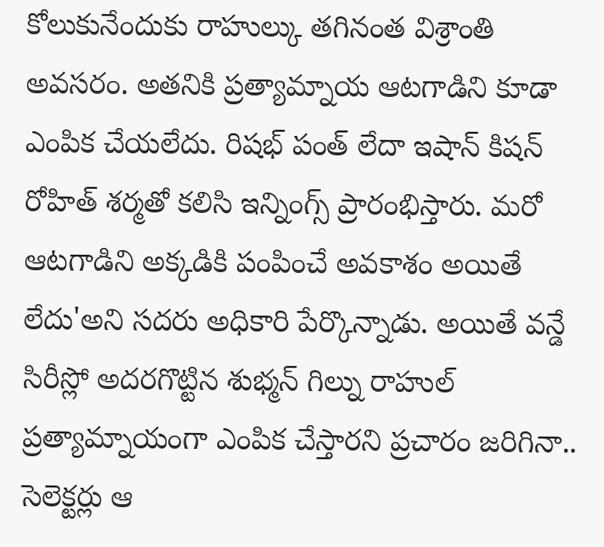కోలుకునేందుకు రాహుల్కు తగినంత విశ్రాంతి అవసరం. అతనికి ప్రత్యామ్నాయ ఆటగాడిని కూడా ఎంపిక చేయలేదు. రిషభ్ పంత్ లేదా ఇషాన్ కిషన్ రోహిత్ శర్మతో కలిసి ఇన్నింగ్స్ ప్రారంభిస్తారు. మరో ఆటగాడిని అక్కడికి పంపించే అవకాశం అయితే లేదు'అని సదరు అధికారి పేర్కొన్నాడు. అయితే వన్డే సిరీస్లో అదరగొట్టిన శుభ్మన్ గిల్ను రాహుల్ ప్రత్యామ్నాయంగా ఎంపిక చేస్తారని ప్రచారం జరిగినా.. సెలెక్టర్లు ఆ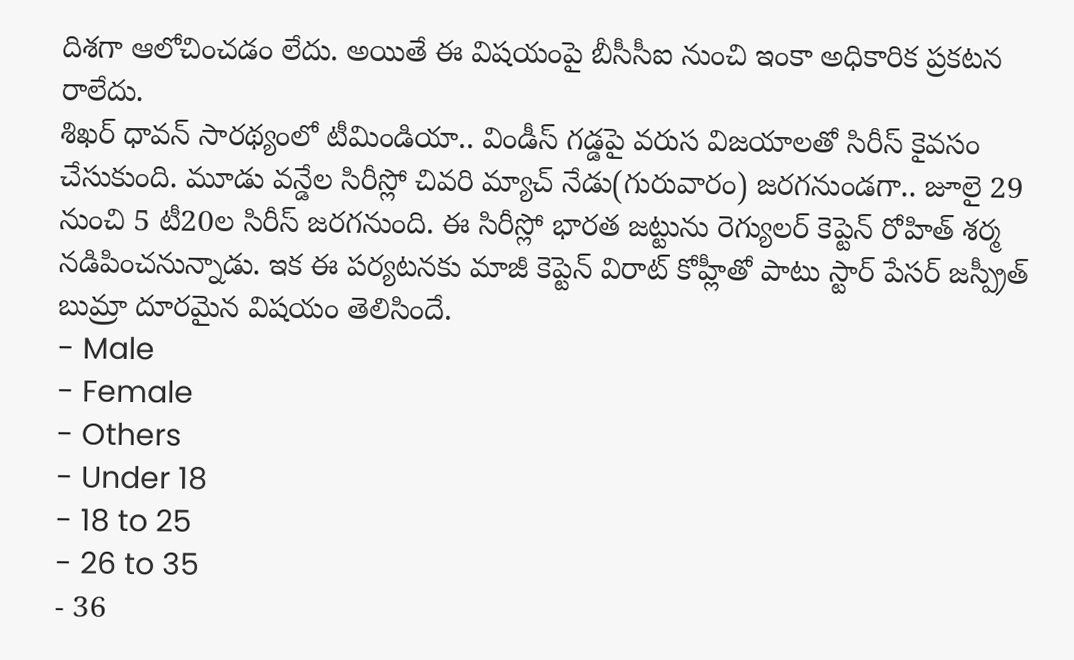దిశగా ఆలోచించడం లేదు. అయితే ఈ విషయంపై బీసీసీఐ నుంచి ఇంకా అధికారిక ప్రకటన రాలేదు.
శిఖర్ ధావన్ సారథ్యంలో టీమిండియా.. విండీస్ గడ్డపై వరుస విజయాలతో సిరీస్ కైవసం చేసుకుంది. మూడు వన్డేల సిరీస్లో చివరి మ్యాచ్ నేడు(గురువారం) జరగనుండగా.. జూలై 29 నుంచి 5 టీ20ల సిరీస్ జరగనుంది. ఈ సిరీస్లో భారత జట్టును రెగ్యులర్ కెప్టెన్ రోహిత్ శర్మ నడిపించనున్నాడు. ఇక ఈ పర్యటనకు మాజీ కెప్టెన్ విరాట్ కోహ్లీతో పాటు స్టార్ పేసర్ జస్ప్రీత్ బుమ్రా దూరమైన విషయం తెలిసిందే.
- Male
- Female
- Others
- Under 18
- 18 to 25
- 26 to 35
- 36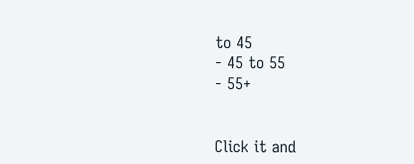to 45
- 45 to 55
- 55+


Click it and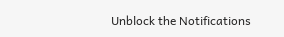Unblock the Notifications